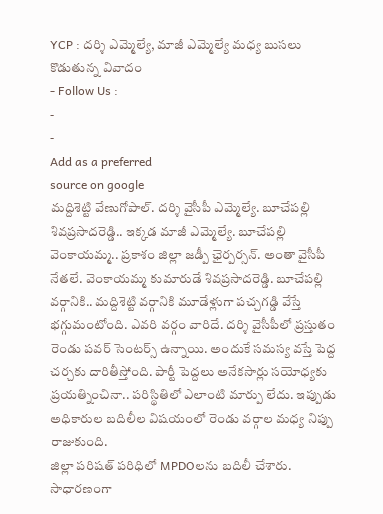YCP : దర్శి ఎమ్మెల్యే, మాజీ ఎమ్మెల్యే మధ్య బుసలు కొడుతున్న వివాదం
- Follow Us :
-
-
Add as a preferred
source on google
మద్దిశెట్టి వేణుగోపాల్. దర్శి వైసీపీ ఎమ్మెల్యే. బూచేపల్లి శివప్రసాదరెడ్డి.. ఇక్కడ మాజీ ఎమ్మెల్యే. బూచేపల్లి వెంకాయమ్మ.. ప్రకాశం జిల్లా జడ్పీ ఛైర్పర్సన్. అంతా వైసీపీ నేతలే. వెంకాయమ్మ కుమారుడే శివప్రసాదరెడ్డి. బూచేపల్లి వర్గానికి.. మద్దిశెట్టి వర్గానికి మూడేళ్లుగా పచ్చగడ్డి వేస్తే భగ్గుమంటోంది. ఎవరి వర్గం వారిదే. దర్శి వైసీపీలో ప్రస్తుతం రెండు పవర్ సెంటర్స్ ఉన్నాయి. అందుకే సమస్య వస్తే పెద్ద చర్చకు దారితీస్తోంది. పార్టీ పెద్దలు అనేకసార్లు సయోధ్యకు ప్రయత్నించినా.. పరిస్థితిలో ఎలాంటి మార్పు లేదు. ఇప్పుడు అధికారుల బదిలీల విషయంలో రెండు వర్గాల మధ్య నిప్పు రాజుకుంది.
జిల్లా పరిషత్ పరిధిలో MPDOలను బదిలీ చేశారు. సాధారణంగా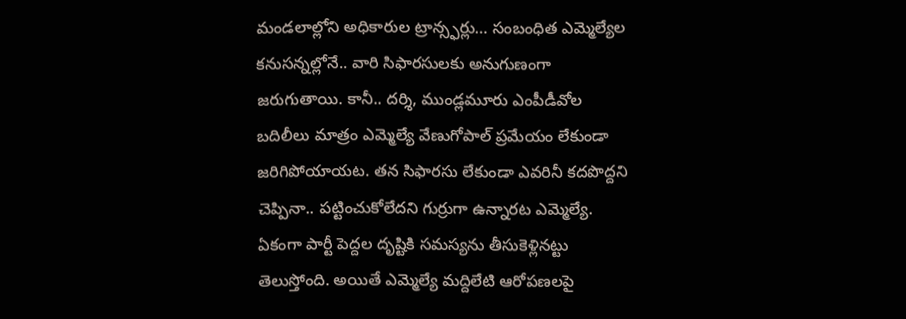మండలాల్లోని అధికారుల ట్రాన్స్ఫర్లు… సంబంధిత ఎమ్మెల్యేల కనుసన్నల్లోనే.. వారి సిఫారసులకు అనుగుణంగా జరుగుతాయి. కానీ.. దర్శి, ముండ్లమూరు ఎంపీడీవోల బదిలీలు మాత్రం ఎమ్మెల్యే వేణుగోపాల్ ప్రమేయం లేకుండా జరిగిపోయాయట. తన సిఫారసు లేకుండా ఎవరినీ కదపొద్దని చెప్పినా.. పట్టించుకోలేదని గుర్రుగా ఉన్నారట ఎమ్మెల్యే. ఏకంగా పార్టీ పెద్దల దృష్టికి సమస్యను తీసుకెళ్లినట్టు తెలుస్తోంది. అయితే ఎమ్మెల్యే మద్దిలేటి ఆరోపణలపై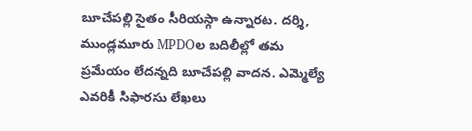బూచేపల్లి సైతం సీరియస్గా ఉన్నారట. దర్శి, ముండ్లమూరు MPDOల బదిలీల్లో తమ ప్రమేయం లేదన్నది బూచేపల్లి వాదన. ఎమ్మెల్యే ఎవరికీ సిఫారసు లేఖలు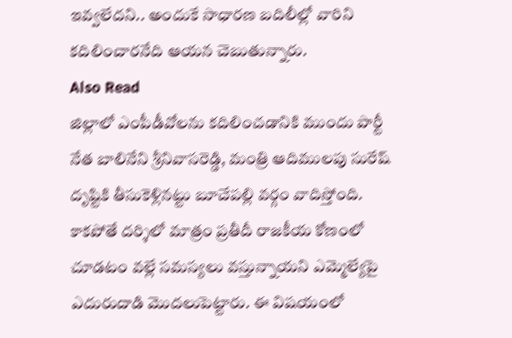ఇవ్వలేదని.. అందుకే సాధారణ బదిలీల్లో వారిని కదిలించారనేది ఆయన చెబుతున్నారు.
Also Read
జిల్లాలో ఎంపీడీవోలను కదిలించడానికి ముందు పార్టీ నేత బాలినేని శ్రీనివాసరెడ్డి, మంత్రి ఆదిములపు సురేష్ దృష్టికి తీసుకెళ్లినట్టు బూచేపల్లి వర్గం వాదిస్తోంది. కాకపోతే దర్శిలో మాత్రం ప్రతీదీ రాజకీయ కోణంలో చూడటం వల్లే సమస్యలు వస్తున్నాయని ఎమ్మెల్యేపై ఎదురుదాడి మొదలుపెట్టారు. ఈ విషయంలో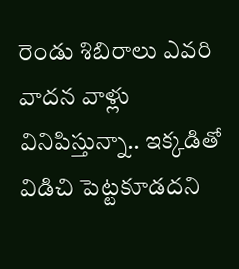రెండు శిబిరాలు ఎవరి వాదన వాళ్లు వినిపిస్తున్నా.. ఇక్కడితో విడిచి పెట్టకూడదని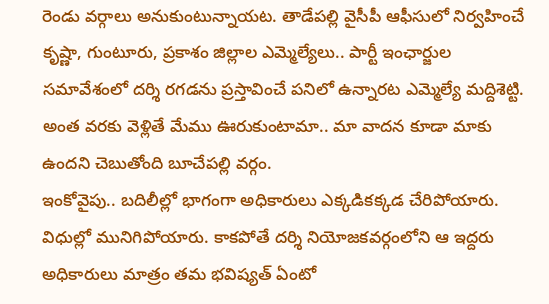రెండు వర్గాలు అనుకుంటున్నాయట. తాడేపల్లి వైసీపీ ఆఫీసులో నిర్వహించే కృష్ణా, గుంటూరు, ప్రకాశం జిల్లాల ఎమ్మెల్యేలు.. పార్టీ ఇంఛార్జుల సమావేశంలో దర్శి రగడను ప్రస్తావించే పనిలో ఉన్నారట ఎమ్మెల్యే మద్దిశెట్టి. అంత వరకు వెళ్లితే మేము ఊరుకుంటామా.. మా వాదన కూడా మాకు ఉందని చెబుతోంది బూచేపల్లి వర్గం.
ఇంకోవైపు.. బదిలీల్లో భాగంగా అధికారులు ఎక్కడికక్కడ చేరిపోయారు. విధుల్లో మునిగిపోయారు. కాకపోతే దర్శి నియోజకవర్గంలోని ఆ ఇద్దరు అధికారులు మాత్రం తమ భవిష్యత్ ఏంటో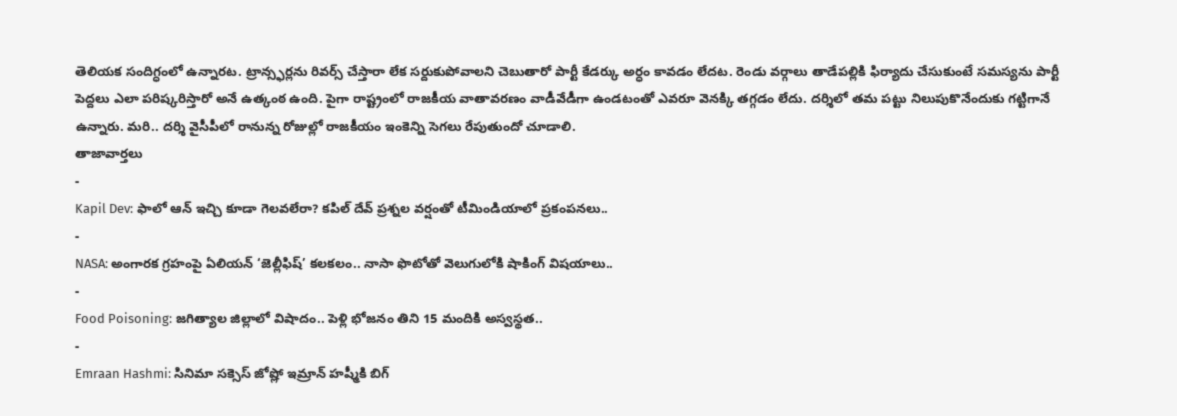తెలియక సందిగ్ధంలో ఉన్నారట. ట్రాన్స్ఫర్లను రివర్స్ చేస్తారా లేక సర్దుకుపోవాలని చెబుతారో పార్టీ కేడర్కు అర్ధం కావడం లేదట. రెండు వర్గాలు తాడేపల్లికి ఫిర్యాదు చేసుకుంటే సమస్యను పార్టీ పెద్దలు ఎలా పరిష్కరిస్తారో అనే ఉత్కంఠ ఉంది. పైగా రాష్ట్రంలో రాజకీయ వాతావరణం వాడీవేడీగా ఉండటంతో ఎవరూ వెనక్కి తగ్గడం లేదు. దర్శిలో తమ పట్టు నిలుపుకొనేందుకు గట్టిగానే ఉన్నారు. మరి.. దర్శి వైసీపీలో రానున్న రోజుల్లో రాజకీయం ఇంకెన్ని సెగలు రేపుతుందో చూడాలి.
తాజావార్తలు
-
Kapil Dev: ఫాలో ఆన్ ఇచ్చి కూడా గెలవలేరా? కపిల్ దేవ్ ప్రశ్నల వర్షంతో టీమిండియాలో ప్రకంపనలు..
-
NASA: అంగారక గ్రహంపై ఏలియన్ ‘జెల్లీఫిష్’ కలకలం.. నాసా ఫొటోతో వెలుగులోకి షాకింగ్ విషయాలు..
-
Food Poisoning: జగిత్యాల జిల్లాలో విషాదం.. పెళ్లి భోజనం తిని 15 మందికి అస్వస్థత..
-
Emraan Hashmi: సినిమా సక్సెస్ జోష్లో ఇమ్రాన్ హష్మీకి బిగ్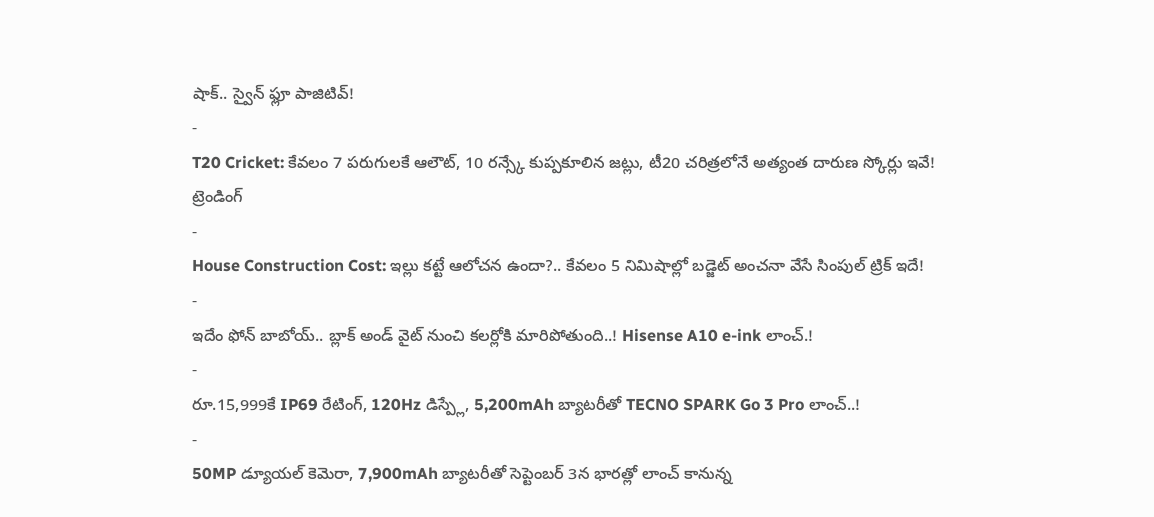షాక్.. స్వైన్ ఫ్లూ పాజిటివ్!
-
T20 Cricket: కేవలం 7 పరుగులకే ఆలౌట్, 10 రన్స్కే కుప్పకూలిన జట్లు, టీ20 చరిత్రలోనే అత్యంత దారుణ స్కోర్లు ఇవే!
ట్రెండింగ్
-
House Construction Cost: ఇల్లు కట్టే ఆలోచన ఉందా?.. కేవలం 5 నిమిషాల్లో బడ్జెట్ అంచనా వేసే సింపుల్ ట్రిక్ ఇదే!
-
ఇదేం ఫోన్ బాబోయ్.. బ్లాక్ అండ్ వైట్ నుంచి కలర్లోకి మారిపోతుంది..! Hisense A10 e-ink లాంచ్.!
-
రూ.15,999కే IP69 రేటింగ్, 120Hz డిస్ప్లే, 5,200mAh బ్యాటరీతో TECNO SPARK Go 3 Pro లాంచ్..!
-
50MP డ్యూయల్ కెమెరా, 7,900mAh బ్యాటరీతో సెప్టెంబర్ 3న భారత్లో లాంచ్ కానున్న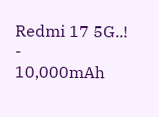Redmi 17 5G..!
-
10,000mAh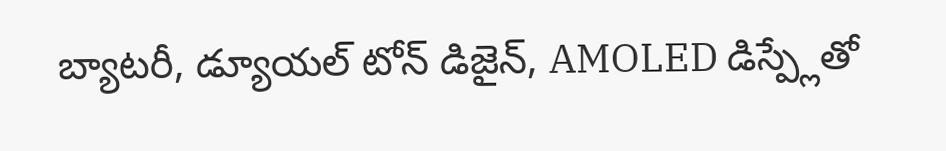బ్యాటరీ, డ్యూయల్ టోన్ డిజైన్, AMOLED డిస్ప్లేతో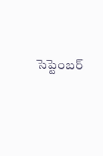సెప్టెంబర్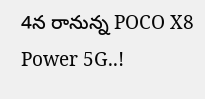4న రానున్న POCO X8 Power 5G..!